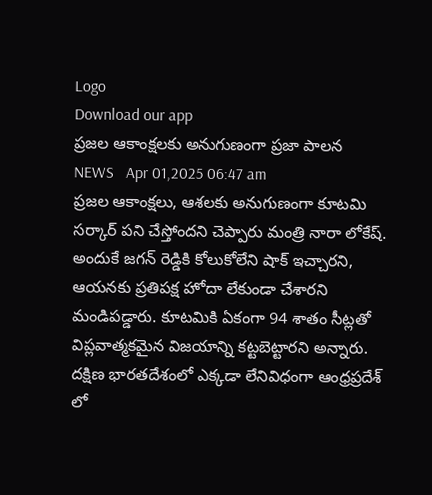Logo
Download our app
ప్ర‌జ‌ల ఆకాంక్ష‌ల‌కు అనుగుణంగా ప్ర‌జా పాల‌న
NEWS   Apr 01,2025 06:47 am
ప్ర‌జ‌ల ఆకాంక్ష‌లు, ఆశ‌ల‌కు అనుగుణంగా కూట‌మి స‌ర్కార్ ప‌ని చేస్తోంద‌ని చెప్పారు మంత్రి నారా లోకేష్. అందుకే జ‌గ‌న్ రెడ్డికి కోలుకోలేని షాక్ ఇచ్చార‌ని, ఆయ‌న‌కు ప్ర‌తిప‌క్ష హోదా లేకుండా చేశార‌ని మండిప‌డ్డారు. కూట‌మికి ఏకంగా 94 శాతం సీట్ల‌తో విప్ల‌వాత్మ‌క‌మైన విజ‌యాన్ని క‌ట్ట‌బెట్టార‌ని అన్నారు. దక్షిణ భారతదేశంలో ఎక్కడా లేనివిధంగా ఆంధ్రప్రదేశ్ లో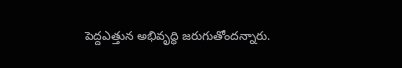పెద్దఎత్తున అభివృద్ధి జ‌రుగుతోంద‌న్నారు.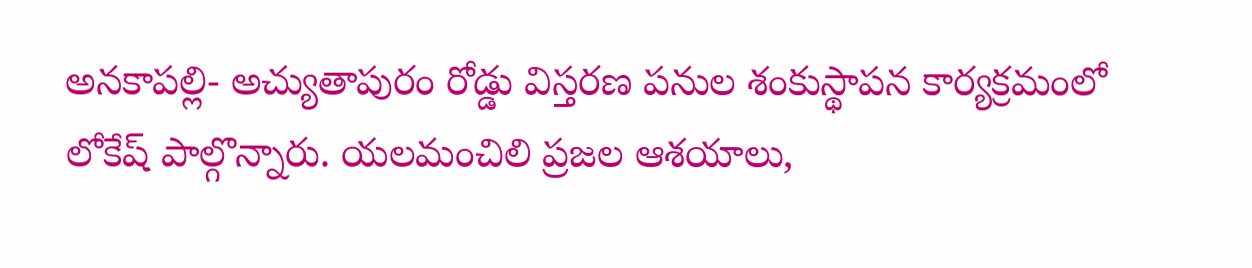అనకాపల్లి- అచ్యుతాపురం రోడ్డు విస్తరణ పనుల శంకుస్థాపన కార్యక్రమంలో లోకేష్ పాల్గొన్నారు. యలమంచిలి ప్రజల ఆశయాలు,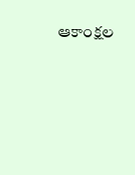ఆకాంక్షల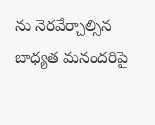ను నెరవేర్చాల్సిన బాధ్యత మనందరిపై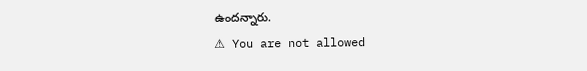ఉందన్నారు.
⚠ You are not allowed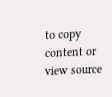to copy content or view source